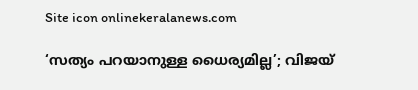Site icon onlinekeralanews.com

‘സത്യം പറയാനുള്ള ധൈര്യമില്ല’; വിജയ്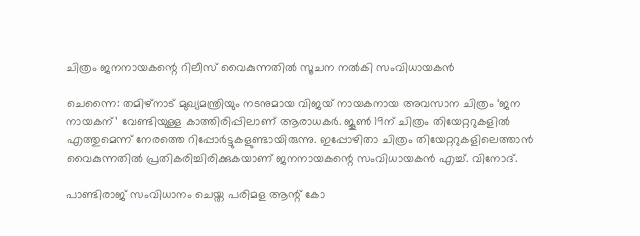ചിത്രം ജനനായകന്റെ റിലീസ് വൈകുന്നതിൽ സൂചന നൽകി സംവിധായകൻ

ചെന്നൈ: തമിഴ്‌നാട് മുഖ്യമന്ത്രിയും നടനുമായ വിജയ് നായകനായ അവസാന ചിത്രം ‘ജന നായകന്’ വേണ്ടിയുള്ള കാത്തിരിപ്പിലാണ് ആരാധകർ. ജൂൺ 19ന് ചിത്രം തിയേറ്ററുകളിൽ എത്തുമെന്ന് നേരത്തെ റിപ്പോർട്ടുകളുണ്ടായിരുന്നു. ഇപ്പോഴിതാ ചിത്രം തിയേറ്ററുകളിലെത്താൻ വൈകുന്നതിൽ പ്രതികരിച്ചിരിക്കുകയാണ് ജനനായകന്റെ സംവിധായകൻ എച്ച്. വിനോദ്.

പാണ്ടിരാജ് സംവിധാനം ചെയ്ത പരിമള ആന്റ് കോ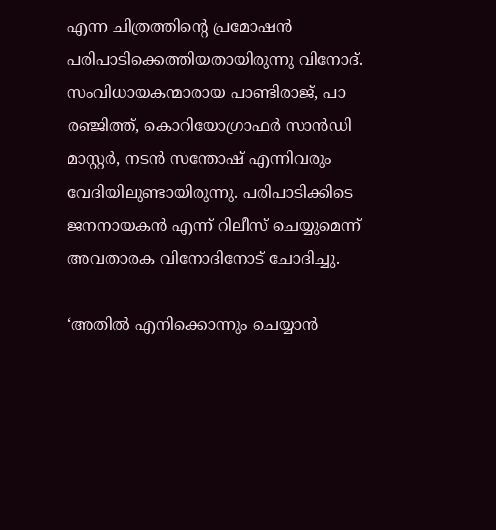എന്ന ചിത്രത്തിന്റെ പ്രമോഷൻ പരിപാടിക്കെത്തിയതായിരുന്നു വിനോദ്. സംവിധായകന്മാരായ പാണ്ടിരാജ്, പാ രഞ്ജിത്ത്, കൊറിയോഗ്രാഫർ സാൻഡി മാസ്റ്റർ, നടൻ സന്തോഷ് എന്നിവരും വേദിയിലുണ്ടായിരുന്നു. പരിപാടിക്കിടെ ജനനായകൻ എന്ന് റിലീസ് ചെയ്യുമെന്ന് അവതാരക വിനോദിനോട് ചോദിച്ചു.

‘അതിൽ എനിക്കൊന്നും ചെയ്യാൻ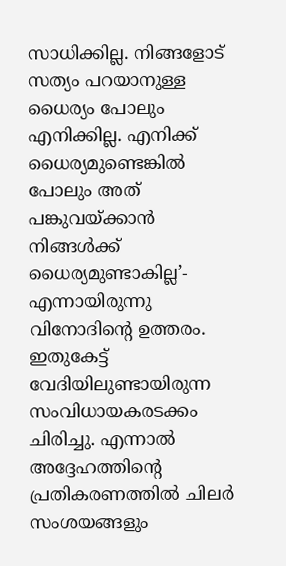സാധിക്കില്ല. നിങ്ങളോട് സത്യം പറയാനുള്ള ധൈര്യം പോലും എനിക്കില്ല. എനിക്ക് ധൈര്യമുണ്ടെങ്കിൽ പോലും അത് പങ്കുവയ്ക്കാൻ നിങ്ങൾക്ക് ധൈര്യമുണ്ടാകില്ല’- എന്നായിരുന്നു വിനോദിന്റെ ഉത്തരം. ഇതുകേട്ട് വേദിയിലുണ്ടായിരുന്ന സംവിധായകരടക്കം ചിരിച്ചു. എന്നാൽ അദ്ദേഹത്തിന്റെ പ്രതികരണത്തിൽ ചില‌ർ സംശയങ്ങളും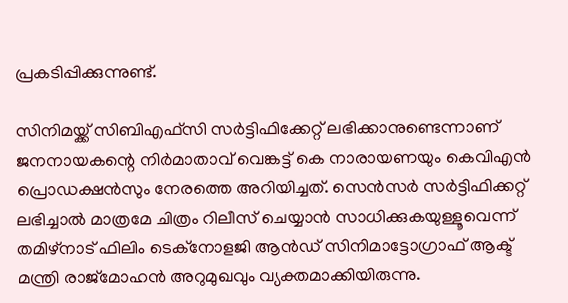പ്രകടിപ്പിക്കുന്നുണ്ട്.

സിനിമയ്ക്ക് സിബിഎഫ്‌സി സർട്ടിഫിക്കേറ്റ് ലഭിക്കാനുണ്ടെന്നാണ് ജനനായകന്റെ നിർമാതാവ് വെങ്കട്ട് കെ നാരായണയും കെവിഎൻ പ്രൊഡക്ഷൻസും നേരത്തെ അറിയിച്ചത്. സെൻസർ സർട്ടിഫിക്കറ്റ് ലഭിച്ചാൽ മാത്രമേ ചിത്രം റിലീസ് ചെയ്യാൻ സാധിക്കുകയുള്ളൂവെന്ന് തമിഴ്‌നാട് ഫിലിം ടെക്നോളജി ആൻഡ് സിനിമാട്ടോഗ്രാഫ് ആക്ട് മന്ത്രി രാജ്‌മോഹൻ അറുമുഖവും വ്യക്തമാക്കിയിരുന്നു.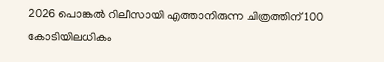2026 പൊങ്കൽ റിലീസായി എത്താനിരുന്ന ചിത്രത്തിന് 100 കോടിയിലധികം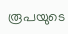രൂപയുടെ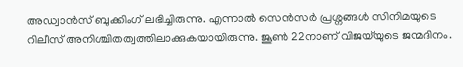അഡ്വാൻസ് ബുക്കിംഗ് ലഭിച്ചിരുന്നു. എന്നാൽ സെൻസർ പ്രശ്നങ്ങൾ സിനിമയുടെ റിലീസ് അനിശ്ചിതത്വത്തിലാക്കുകയായിരുന്നു. ജൂൺ 22നാണ് വിജയ്‌യുടെ ജന്മദിനം.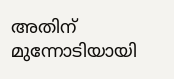അതിന് മുന്നോടിയായി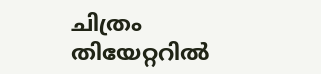ചിത്രം തിയേറ്ററിൽ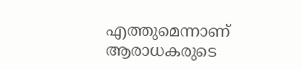എത്തുമെന്നാണ് ആരാധകരുടെ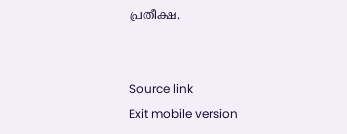പ്രതീക്ഷ.


Source link
Exit mobile version